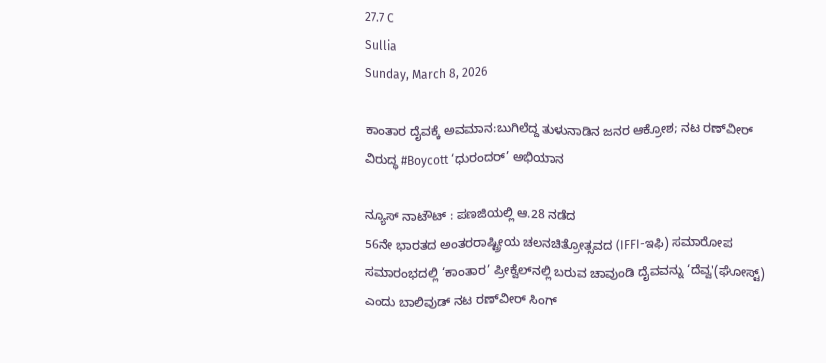27.7 C
Sullia
Sunday, March 8, 2026

ಕಾಂತಾರ ದೈವಕ್ಕೆ ಅವಮಾನ:ಬುಗಿಲೆದ್ದ ತುಳುನಾಡಿನ ಜನರ ಆಕ್ರೋಶ; ನಟ ರಣ್‌ವೀ‌ರ್ ವಿರುದ್ಧ #Boycott ‘ಧುರಂದರ್‌’ ಅಭಿಯಾನ

ನ್ಯೂಸ್ ನಾಟೌಟ್ : ಪಣಜಿಯಲ್ಲಿ ಆ.28 ನಡೆದ
56ನೇ ಭಾರತದ ಅಂತರರಾಷ್ಟ್ರೀಯ ಚಲನಚಿತ್ರೋತ್ಸವದ (IFFI-ಇಫಿ) ಸಮಾರೋಪ ಸಮಾರಂಭದಲ್ಲಿ ‘ಕಾಂತಾರ’ ಪ್ರೀಕ್ವೆಲ್‌ನಲ್ಲಿ ಬರುವ ಚಾವುಂಡಿ ದೈವವನ್ನು ‘ದೆವ್ವ'(ಘೋಸ್ಟ್) ಎಂದು ಬಾಲಿವುಡ್ ನಟ ರಣ್‌ವೀ‌ರ್ ಸಿಂಗ್‌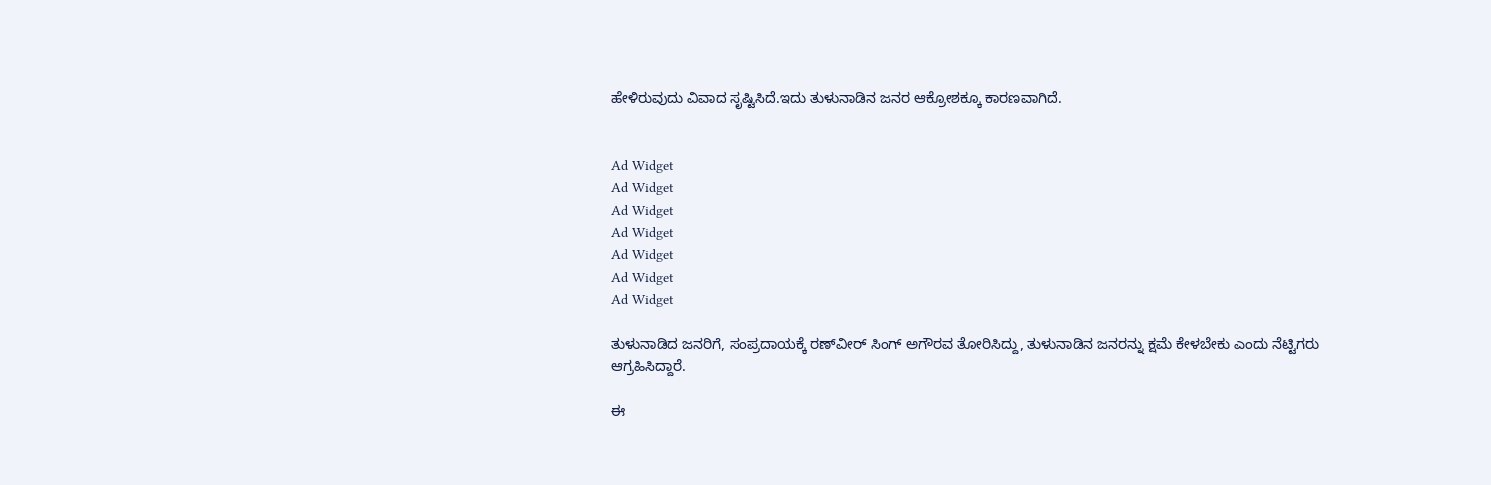ಹೇಳಿರುವುದು ವಿವಾದ ಸೃಷ್ಟಿಸಿದೆ.ಇದು ತುಳುನಾಡಿನ ಜನರ ಆಕ್ರೋಶಕ್ಕೂ ಕಾರಣವಾಗಿದೆ.


Ad Widget
Ad Widget
Ad Widget
Ad Widget
Ad Widget
Ad Widget
Ad Widget

ತುಳುನಾಡಿದ ಜನರಿಗೆ, ಸಂಪ್ರದಾಯಕ್ಕೆ ರಣ್‌ವೀ‌ರ್ ಸಿಂಗ್ ಅಗೌರವ ತೋರಿಸಿದ್ದು, ತುಳುನಾಡಿನ ಜನರನ್ನು ಕ್ಷಮೆ ಕೇಳಬೇಕು ಎಂದು ನೆಟ್ಟಿಗರು ಆಗ್ರಹಿಸಿದ್ದಾರೆ.

ಈ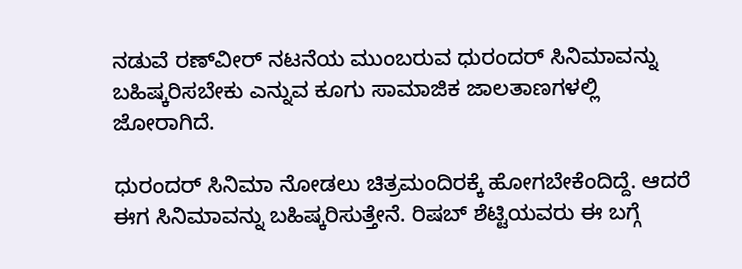ನಡುವೆ ರಣ್‌ವೀ‌ರ್ ನಟನೆಯ ಮುಂಬರುವ ಧುರಂದರ್‌ ಸಿನಿಮಾವನ್ನು ಬಹಿಷ್ಕರಿಸಬೇಕು ಎನ್ನುವ ಕೂಗು ಸಾಮಾಜಿಕ ಜಾಲತಾಣಗಳಲ್ಲಿ ಜೋರಾಗಿದೆ.

ಧುರಂದರ್‌ ಸಿನಿಮಾ ನೋಡಲು ಚಿತ್ರಮಂದಿರಕ್ಕೆ ಹೋಗಬೇಕೆಂದಿದ್ದೆ. ಆದರೆ ಈಗ ಸಿನಿಮಾವನ್ನು ಬಹಿಷ್ಕರಿಸುತ್ತೇನೆ. ರಿಷಬ್‌ ಶೆಟ್ಟಿಯವರು ಈ ಬಗ್ಗೆ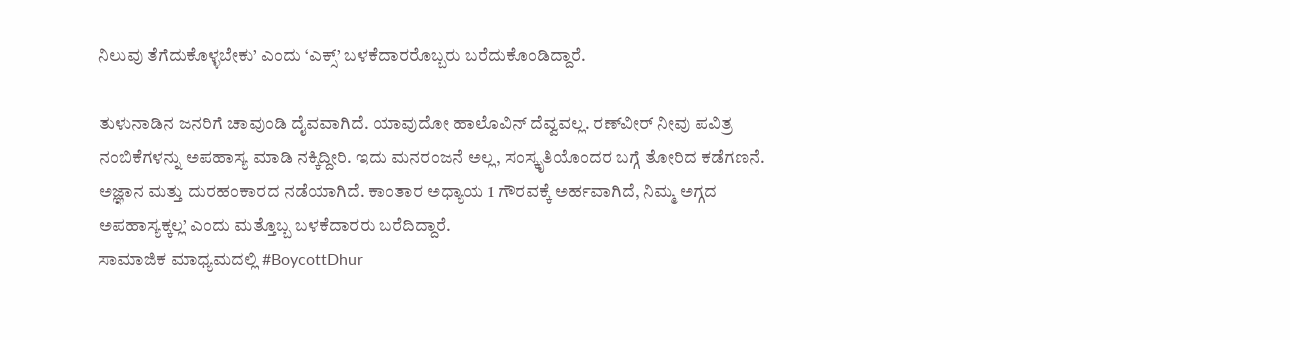ನಿಲುವು ತೆಗೆದುಕೊಳ್ಳಬೇಕು’ ಎಂದು ‘ಎಕ್ಸ್’ ಬಳಕೆದಾರರೊಬ್ಬರು ಬರೆದುಕೊಂಡಿದ್ದಾರೆ.

ತುಳುನಾಡಿನ ಜನರಿಗೆ ಚಾವುಂಡಿ ದೈವವಾಗಿದೆ. ಯಾವುದೋ ಹಾಲೊವಿನ್ ದೆವ್ವವಲ್ಲ. ರಣ್‌ವೀ‌ರ್ ನೀವು ಪವಿತ್ರ ನಂಬಿಕೆಗಳನ್ನು ಅಪಹಾಸ್ಯ ಮಾಡಿ ನಕ್ಕಿದ್ದೀರಿ. ಇದು ಮನರಂಜನೆ ಅಲ್ಲ, ಸಂಸ್ಕೃತಿಯೊಂದರ ಬಗ್ಗೆ ತೋರಿದ ಕಡೆಗಣನೆ. ಅಜ್ಞಾನ ಮತ್ತು ದುರಹಂಕಾರದ ನಡೆಯಾಗಿದೆ. ಕಾಂತಾರ ಅಧ್ಯಾಯ 1 ಗೌರವಕ್ಕೆ ಅರ್ಹವಾಗಿದೆ, ನಿಮ್ಮ ಅಗ್ಗದ ಅಪಹಾಸ್ಯಕ್ಕಲ್ಲ’ ಎಂದು ಮತ್ತೊಬ್ಬ ಬಳಕೆದಾರರು ಬರೆದಿದ್ದಾರೆ.
ಸಾಮಾಜಿಕ ಮಾಧ್ಯಮದಲ್ಲಿ #BoycottDhur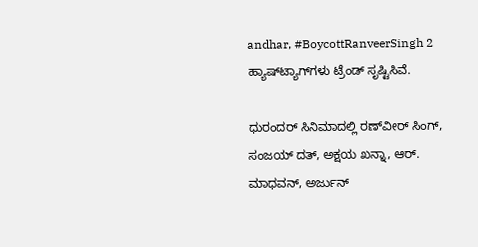andhar, #BoycottRanveerSingh 2 ಹ್ಯಾಷ್‌ಟ್ಯಾಗ್‌ಗಳು ಟ್ರೆಂಡ್ ಸೃಷ್ಟಿಸಿವೆ.

ಧುರಂದರ್‌ ಸಿನಿಮಾದಲ್ಲಿ ರಣ್‌ವೀ‌ರ್ ಸಿಂಗ್, ಸಂಜಯ್ ದತ್, ಅಕ್ಷಯ ಖನ್ನಾ, ಆರ್. ಮಾಧವನ್, ಅರ್ಜುನ್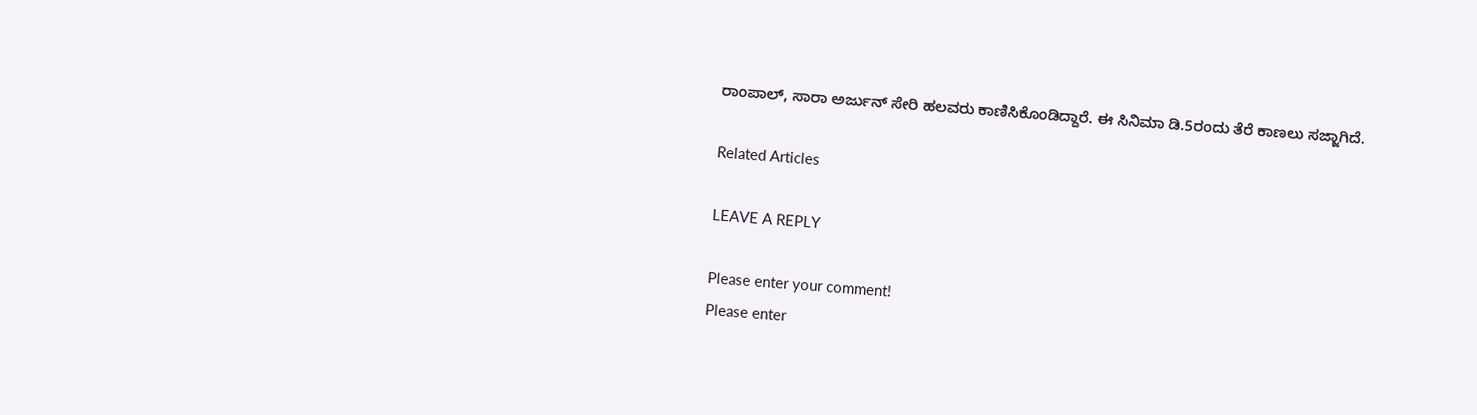ರಾಂಪಾಲ್, ಸಾರಾ ಅರ್ಜುನ್ ಸೇರಿ ಹಲವರು ಕಾಣಿಸಿಕೊಂಡಿದ್ದಾರೆ. ಈ ಸಿನಿಮಾ ಡಿ.5ರಂದು ತೆರೆ ಕಾಣಲು ಸಜ್ಜಾಗಿದೆ.

Related Articles

LEAVE A REPLY

Please enter your comment!
Please enter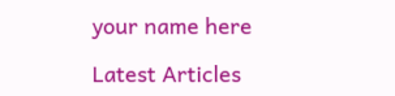your name here

Latest Articles